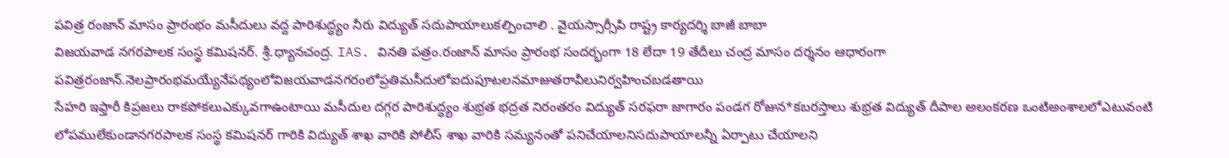పవిత్ర రంజాన్ మాసం ప్రారంభం మసీదులు వద్ద పారిశుద్ధ్యం నీరు విద్యుత్ సదుపాయాలుకల్పించాలి . వైయస్సార్సీపి రాష్ట్ర కార్యదర్శి బాజీ బాబా
విజయవాడ నగరపాలక సంస్థ కమిషనర్. శ్రీ.ధ్యానచంద్ర. IAS. వినతి పత్రం.రంజాన్ మాసం ప్రారంభ సందర్భంగా 18 లేదా 19 తేదీలు చంద్ర మాసం దర్శనం ఆధారంగా పవిత్రరంజాన్.నెలప్రారంభమయ్యేనేపథ్యంలోవిజయవాడనగరంలోప్రతిమసీదులోఐదుపూటలనమాజుతరావీలునిర్వహించబడతాయి
సేహరి ఇఫ్తారీ కిప్రజలు రాకపోకలుఎక్కువగాఉంటాయి మసీదుల దగ్గర పారిశుద్ధ్యం శుభ్రత భద్రత నిరంతరం విద్యుత్ సరఫరా జాగారం పండగ రోజున*కబరస్తాలు శుభ్రత విద్యుత్ దీపాల అలంకరణ ఒంటిఅంశాలలోఎటువంటి లోపములేకుండానగరపాలక సంస్థ కమిషనర్ గారికి విద్యుత్ శాఖ వారికి పోలీస్ శాఖ వారికి సమ్యనంతో పనిచేయాలనిసదుపాయాలన్నీ ఏర్పాటు చేయాలని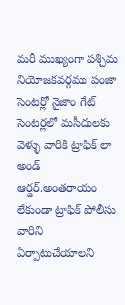మరీ ముఖ్యంగా పశ్చిమ నియోజకవర్గము పంజా సెంటర్లో నైజాం గేట్ సెంటర్లలో మసీదులకు వెళ్ళు వారికి ట్రాఫిక్ లా అండ్ ఆర్డర్.అంతరాయం లేకుండా ట్రాఫిక్ పోలీసు వారిని ఏర్పాటుచేయాలని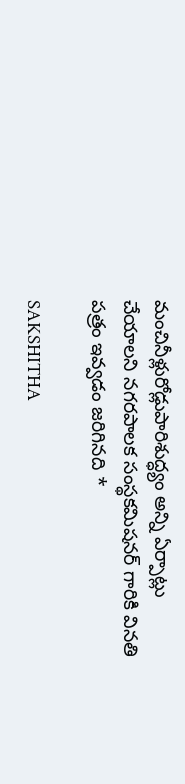మంచినీళ్లురోడ్లుపారిశుద్ధ్యం అన్ని ఏర్పాట్లు చేయాలని నగరపాలక సంస్థకమిషనర్ గారికి వినతి పత్రం ఇవ్వడం జరిగినది *

SAKSHITHA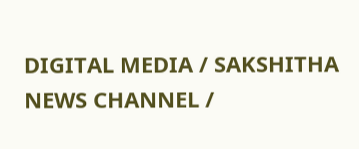DIGITAL MEDIA / SAKSHITHA NEWS CHANNEL /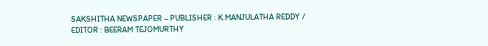SAKSHITHA NEWSPAPER – PUBLISHER : K.MANJULATHA REDDY / EDITOR : BEERAM TEJOMURTHY